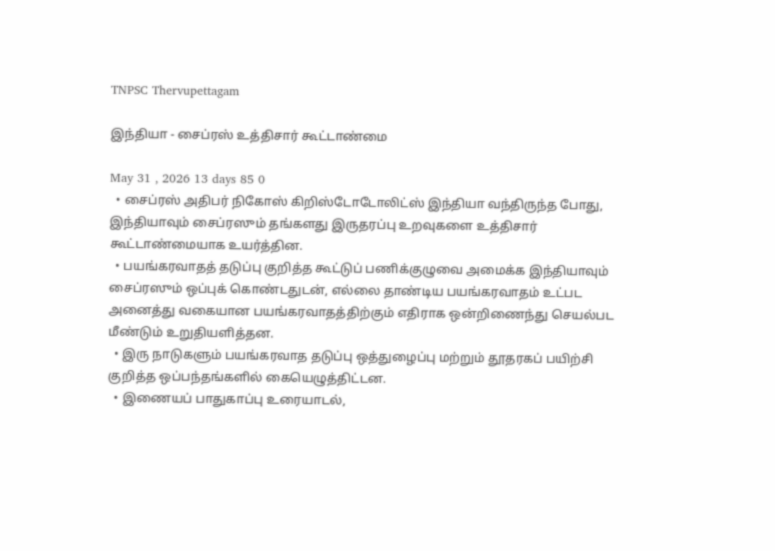TNPSC Thervupettagam

இந்தியா - சைப்ரஸ் உத்திசார் கூட்டாண்மை

May 31 , 2026 13 days 85 0
  • சைப்ரஸ் அதிபர் நிகோஸ் கிறிஸ்டோடோலிட்ஸ் இந்தியா வந்திருந்த போது, இந்தியாவும் சைப்ரஸும் தங்களது இருதரப்பு உறவுகளை உத்திசார் கூட்டாண்மையாக உயர்த்தின.
  • பயங்கரவாதத் தடுப்பு குறித்த கூட்டுப் பணிக்குழுவை அமைக்க இந்தியாவும் சைப்ரஸும் ஒப்புக் கொண்டதுடன், எல்லை தாண்டிய பயங்கரவாதம் உட்பட அனைத்து வகையான பயங்கரவாதத்திற்கும் எதிராக ஒன்றிணைந்து செயல்பட மீண்டும் உறுதியளித்தன.
  • இரு நாடுகளும் பயங்கரவாத தடுப்பு ஒத்துழைப்பு மற்றும் தூதரகப் பயிற்சி குறித்த ஒப்பந்தங்களில் கையெழுத்திட்டன.
  • இணையப் பாதுகாப்பு உரையாடல்,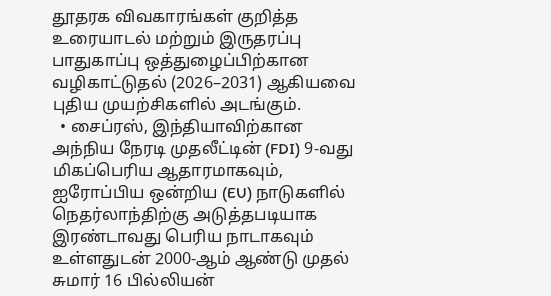தூதரக விவகாரங்கள் குறித்த உரையாடல் மற்றும் இருதரப்பு பாதுகாப்பு ஒத்துழைப்பிற்கான வழிகாட்டுதல் (2026–2031) ஆகியவை புதிய முயற்சிகளில் அடங்கும்.
  • சைப்ரஸ், இந்தியாவிற்கான அந்நிய நேரடி முதலீட்டின் (FDI) 9-வது மிகப்பெரிய ஆதாரமாகவும், ஐரோப்பிய ஒன்றிய (EU) நாடுகளில் நெதர்லாந்திற்கு அடுத்தபடியாக இரண்டாவது பெரிய நாடாகவும் உள்ளதுடன் 2000-ஆம் ஆண்டு முதல் சுமார் 16 பில்லியன்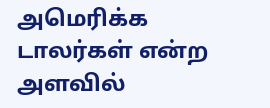அமெரிக்க டாலர்கள் என்ற அளவில்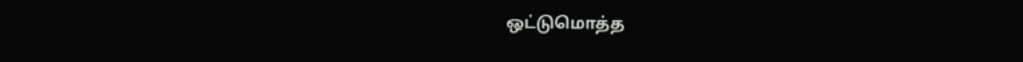ஒட்டுமொத்த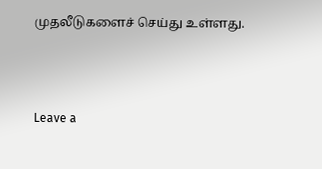முதலீடுகளைச் செய்து உள்ளது.



Leave a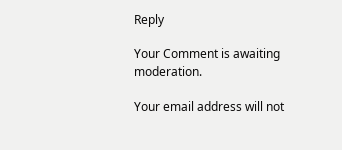Reply

Your Comment is awaiting moderation.

Your email address will not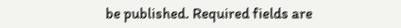be published. Required fields are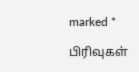marked *

பிரிவுகள்